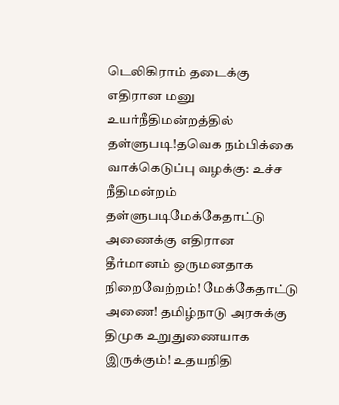டெலிகிராம் தடைக்கு எதிரான மனு உயர்நீதிமன்றத்தில் தள்ளுபடி!தவெக நம்பிக்கை வாக்கெடுப்பு வழக்கு: உச்ச நீதிமன்றம் தள்ளுபடிமேக்கேதாட்டு அணைக்கு எதிரான தீர்மானம் ஒருமனதாக நிறைவேற்றம்! மேக்கேதாட்டு அணை! தமிழ்நாடு அரசுக்கு திமுக உறுதுணையாக இருக்கும்! உதயநிதி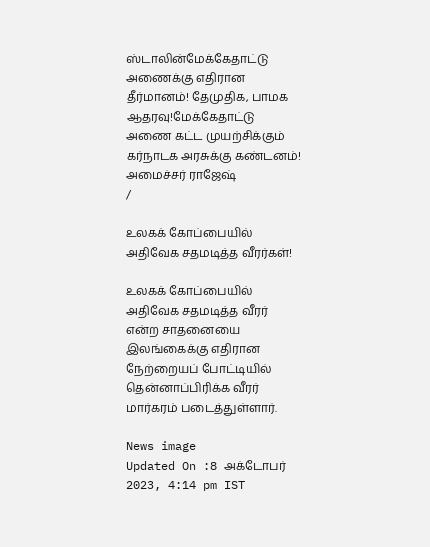ஸ்டாலின்மேக்கேதாட்டு அணைக்கு எதிரான தீர்மானம்! தேமுதிக, பாமக ஆதரவு!மேக்கேதாட்டு அணை கட்ட முயற்சிக்கும் கர்நாடக அரசுக்கு கண்டனம்! அமைச்சர் ராஜேஷ்
/

உலகக் கோப்பையில் அதிவேக சதமடித்த வீரர்கள்!

உலகக் கோப்பையில் அதிவேக சதமடித்த வீரர் என்ற சாதனையை இலங்கைக்கு எதிரான நேற்றையப் போட்டியில் தென்னாப்பிரிக்க வீரர் மார்கரம் படைத்துள்ளார்.

News image
Updated On :8 அக்டோபர் 2023, 4:14 pm IST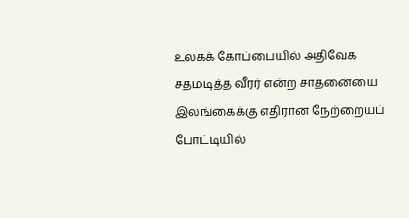உலகக் கோப்பையில் அதிவேக சதமடித்த வீரர் என்ற சாதனையை இலங்கைக்கு எதிரான நேற்றையப் போட்டியில்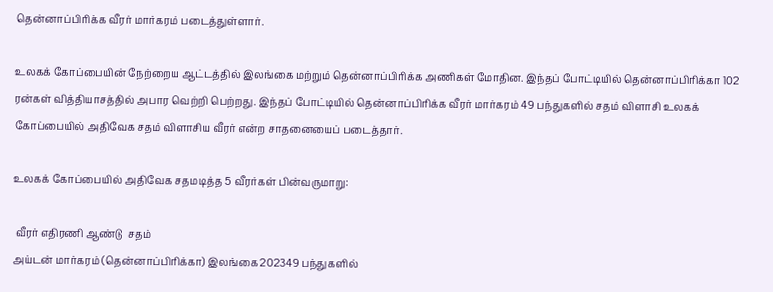தென்னாப்பிரிக்க வீரர் மார்கரம் படைத்துள்ளார்.

உலகக் கோப்பையின் நேற்றைய ஆட்டத்தில் இலங்கை மற்றும் தென்னாப்பிரிக்க அணிகள் மோதின. இந்தப் போட்டியில் தென்னாப்பிரிக்கா 102 ரன்கள் வித்தியாசத்தில் அபார வெற்றி பெற்றது. இந்தப் போட்டியில் தென்னாப்பிரிக்க வீரர் மார்கரம் 49 பந்துகளில் சதம் விளாசி உலகக் கோப்பையில் அதிவேக சதம் விளாசிய வீரர் என்ற சாதனையைப் படைத்தார்.

உலகக் கோப்பையில் அதிவேக சதமடித்த 5 வீரர்கள் பின்வருமாறு:

 வீரர் எதிரணி ஆண்டு  சதம்
அய்டன் மார்கரம் (தென்னாப்பிரிக்கா) இலங்கை202349 பந்துகளில்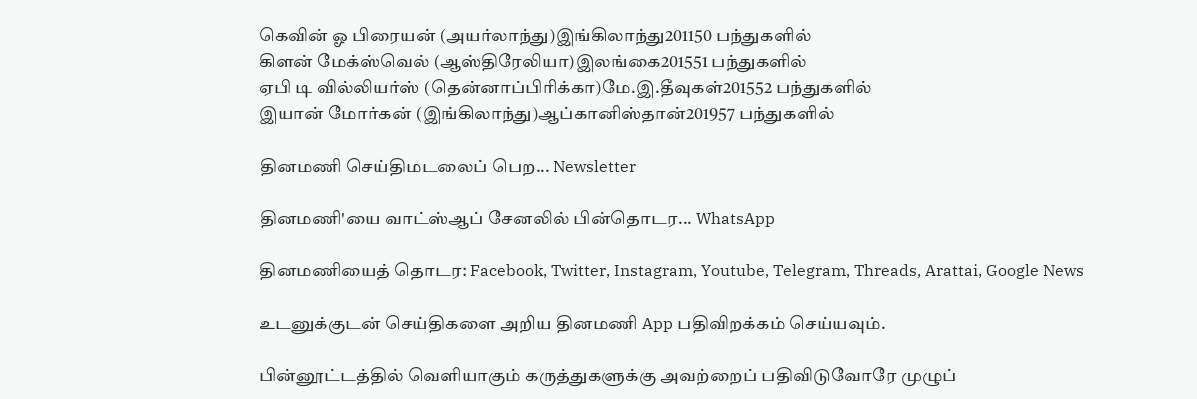கெவின் ஓ பிரையன் (அயர்லாந்து)இங்கிலாந்து201150 பந்துகளில்
கிளன் மேக்ஸ்வெல் (ஆஸ்திரேலியா)இலங்கை201551 பந்துகளில்
ஏபி டி வில்லியர்ஸ் (தென்னாப்பிரிக்கா)மே.இ.தீவுகள்201552 பந்துகளில்
இயான் மோர்கன் (இங்கிலாந்து)ஆப்கானிஸ்தான்201957 பந்துகளில்

தினமணி செய்திமடலைப் பெற... Newsletter

தினமணி'யை வாட்ஸ்ஆப் சேனலில் பின்தொடர... WhatsApp

தினமணியைத் தொடர: Facebook, Twitter, Instagram, Youtube, Telegram, Threads, Arattai, Google News

உடனுக்குடன் செய்திகளை அறிய தினமணி App பதிவிறக்கம் செய்யவும்.

பின்னூட்டத்தில் வெளியாகும் கருத்துகளுக்கு அவற்றைப் பதிவிடுவோரே முழுப்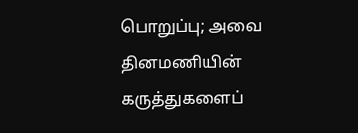பொறுப்பு; அவை தினமணியின் கருத்துகளைப்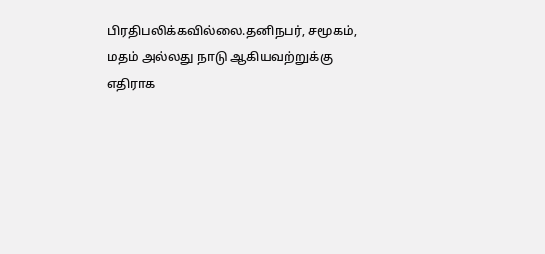பிரதிபலிக்கவில்லை.தனிநபர், சமூகம், மதம் அல்லது நாடு ஆகியவற்றுக்கு எதிராக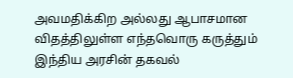அவமதிக்கிற அல்லது ஆபாசமான விதத்திலுள்ள எந்தவொரு கருத்தும் இந்திய அரசின் தகவல்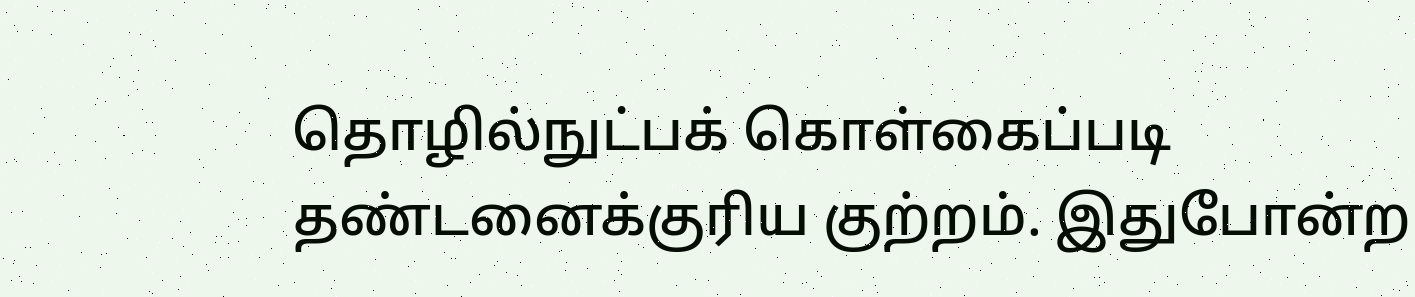தொழில்நுட்பக் கொள்கைப்படி தண்டனைக்குரிய குற்றம். இதுபோன்ற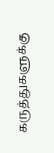கருத்துகளுக்கு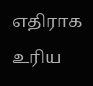எதிராக உரிய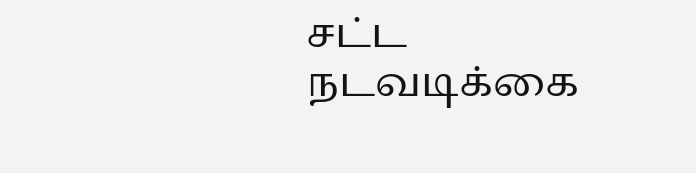சட்ட நடவடிக்கை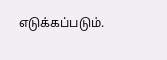எடுக்கப்படும்.